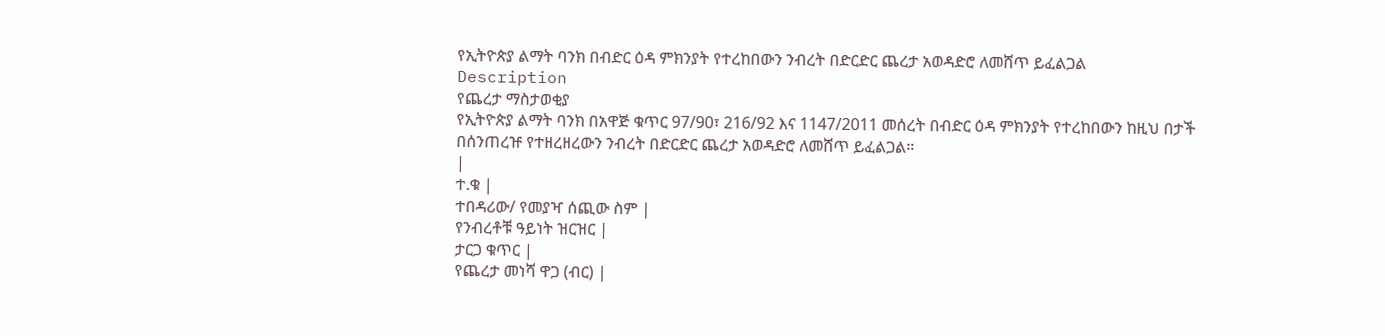የኢትዮጵያ ልማት ባንክ በብድር ዕዳ ምክንያት የተረከበውን ንብረት በድርድር ጨረታ አወዳድሮ ለመሸጥ ይፈልጋል
Description
የጨረታ ማስታወቂያ
የኢትዮጵያ ልማት ባንክ በአዋጅ ቁጥር 97/90፣ 216/92 እና 1147/2011 መሰረት በብድር ዕዳ ምክንያት የተረከበውን ከዚህ በታች በሰንጠረዡ የተዘረዘረውን ንብረት በድርድር ጨረታ አወዳድሮ ለመሸጥ ይፈልጋል።
|
ተ.ቁ |
ተበዳሪው/ የመያዣ ሰጪው ስም |
የንብረቶቹ ዓይነት ዝርዝር |
ታርጋ ቁጥር |
የጨረታ መነሻ ዋጋ (ብር) |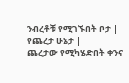ንብረቶቹ የሚገኙበት ቦታ |
የጨረታ ሁኔታ |
ጨረታው የሚካሄድበት ቀንና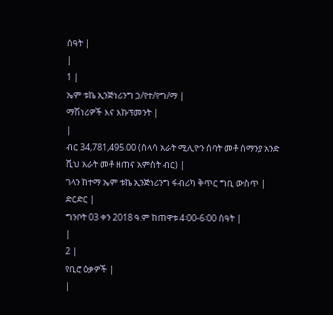ሰዓት |
|
1 |
ኤም ቱኬ ኢንጅነሪንግ ኃ/የተ/የግ/ማ |
ማሽነሪዎች እና እኩፕመንት |
|
ብር 34,781,495.00 (ሰላሳ አራት ሚሊዮን ሰባት መቶ ሰማንያ አንድ ሺህ አራት መቶ ዘጠና አምስት ብር) |
ገላን ከተማ ኤም ቱኬ ኢንጅነሪንግ ፋብሪካ ቅጥር ግቢ ውስጥ |
ድርድር |
ግንቦት 03 ቀን 2018 ዓ.ም ከጠዋቱ 4፡00-6፡00 ሰዓት |
|
2 |
የቢሮ ዕቃዎች |
|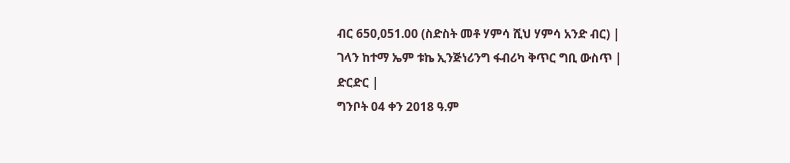ብር 650,051.00 (ስድስት መቶ ሃምሳ ሺህ ሃምሳ አንድ ብር) |
ገላን ከተማ ኤም ቱኬ ኢንጅነሪንግ ፋብሪካ ቅጥር ግቢ ውስጥ |
ድርድር |
ግንቦት 04 ቀን 2018 ዓ.ም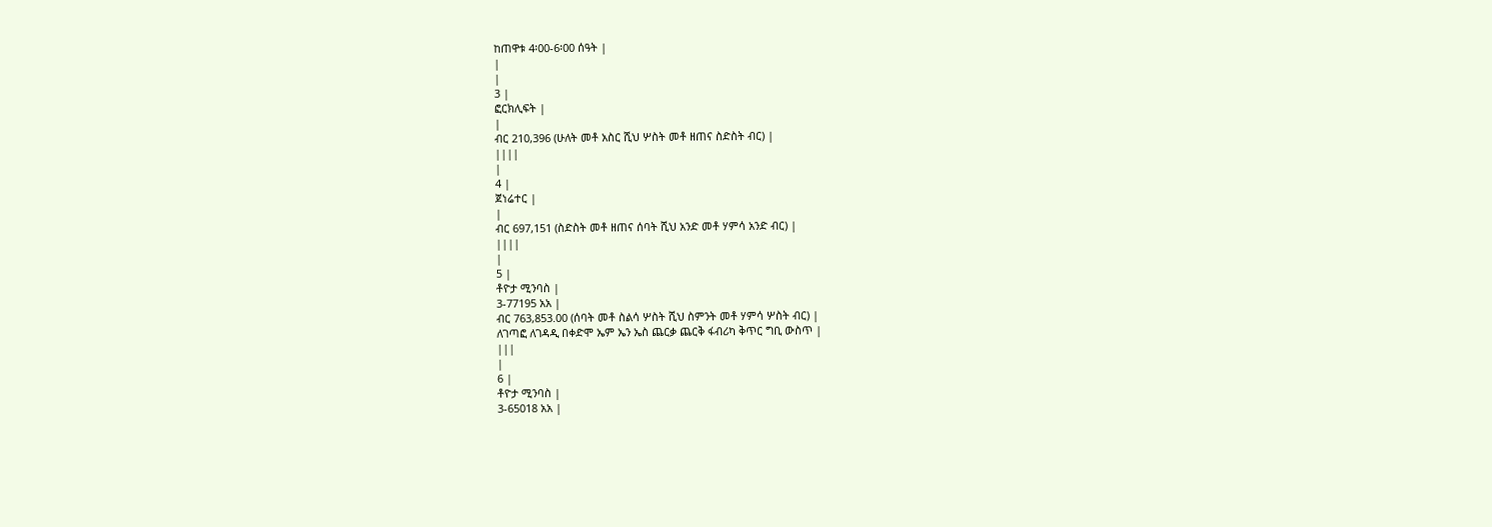ከጠዋቱ 4፡00-6፡00 ሰዓት |
|
|
3 |
ፎርክሊፍት |
|
ብር 210,396 (ሁለት መቶ አስር ሺህ ሦስት መቶ ዘጠና ስድስት ብር) |
||||
|
4 |
ጀነሬተር |
|
ብር 697,151 (ስድስት መቶ ዘጠና ሰባት ሺህ አንድ መቶ ሃምሳ አንድ ብር) |
||||
|
5 |
ቶዮታ ሚንባስ |
3-77195 አአ |
ብር 763,853.00 (ሰባት መቶ ስልሳ ሦስት ሺህ ስምንት መቶ ሃምሳ ሦስት ብር) |
ለገጣፎ ለገዳዲ በቀድሞ ኤም ኤን ኤስ ጨርቃ ጨርቅ ፋብሪካ ቅጥር ግቢ ውስጥ |
|||
|
6 |
ቶዮታ ሚንባስ |
3-65018 አአ |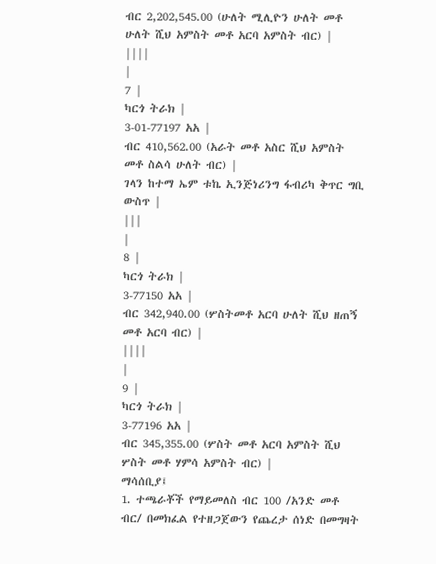ብር 2,202,545.00 (ሁለት ሚሊዮን ሁለት መቶ ሁለት ሺህ አምስት መቶ አርባ አምስት ብር) |
||||
|
7 |
ካርጎ ትራክ |
3-01-77197 አአ |
ብር 410,562.00 (አራት መቶ አስር ሺህ አምስት መቶ ስልሳ ሁለት ብር) |
ገላን ከተማ ኤም ቱኬ ኢንጅነሪንግ ፋብሪካ ቅጥር ግቢ ውስጥ |
|||
|
8 |
ካርጎ ትራክ |
3-77150 አአ |
ብር 342,940.00 (ሦስትመቶ አርባ ሁለት ሺህ ዘጠኝ መቶ አርባ ብር) |
||||
|
9 |
ካርጎ ትራክ |
3-77196 አአ |
ብር 345,355.00 (ሦስት መቶ አርባ አምስት ሺህ ሦስት መቶ ሃምሳ አምስት ብር) |
ማሳሰቢያ፤
1. ተጫራቾች የማይመለስ ብር 100 /አንድ መቶ ብር/ በመክፈል የተዘጋጀውን የጨረታ ሰነድ በመግዛት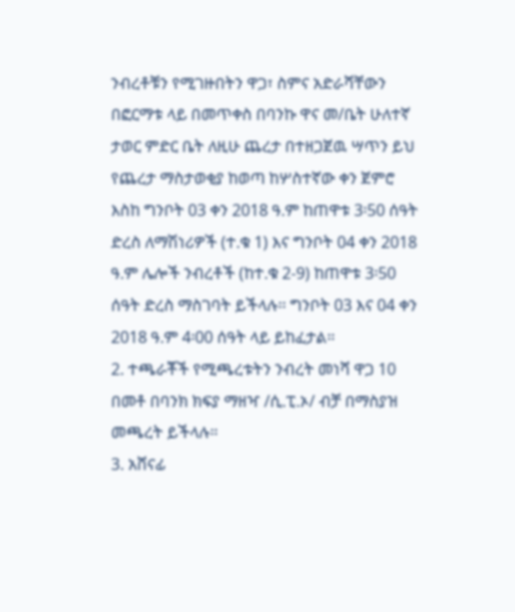ንብረቶቹን የሚገዙበትን ዋጋ፣ ስምና አድራሻቸውን በፎርማቱ ላይ በመጥቀስ በባንኩ ዋና መ/ቤት ሁለተኛ ታወር ምድር ቤት ለዚሁ ጨረታ በተዘጋጀዉ ሣጥን ይህ የጨረታ ማስታወቂያ ከወጣ ከሦስተኛው ቀን ጀምሮ እስከ ግንቦት 03 ቀን 2018 ዓ.ም ከጠዋቱ 3፡50 ሰዓት ድረስ ለማሽነሪዎች (ተ.ቁ 1) እና ግንቦት 04 ቀን 2018 ዓ.ም ሌሎች ንብረቶች (ከተ.ቁ 2-9) ከጠዋቱ 3፡50 ሰዓት ድረስ ማስገባት ይችላሉ፡፡ ግንቦት 03 እና 04 ቀን 2018 ዓ.ም 4፡00 ሰዓት ላይ ይከፈታል።
2. ተጫራቾች የሚጫረቱትን ንብረት መነሻ ዋጋ 10 በመቶ በባንክ ክፍያ ማዘዣ /ሲ.ፒ.ኦ/ ብቻ በማስያዝ መጫረት ይችላሉ።
3. አሸናፊ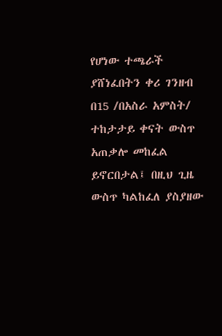የሆነው ተጫራች ያሸነፈበትን ቀሪ ገንዘብ በ15 /በአስራ አምስት/ ተከታታይ ቀናት ውስጥ አጠቃሎ መከፈል ይኖርበታል፤ በዚህ ጊዜ ውስጥ ካልከፈለ ያስያዘው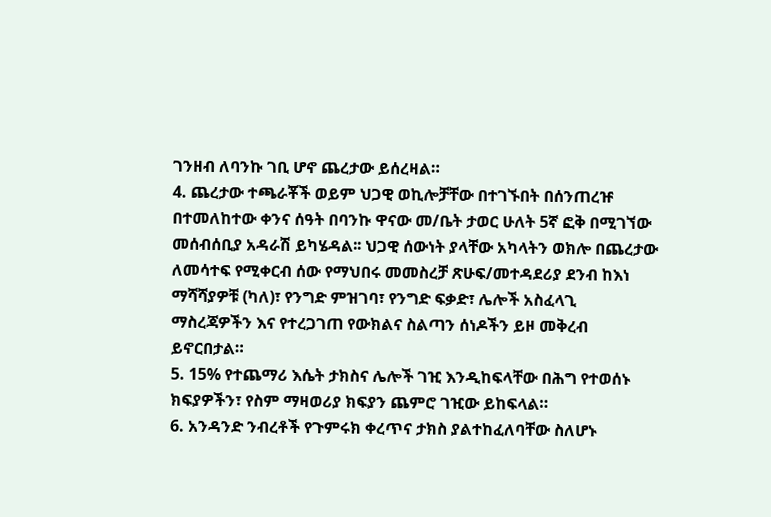ገንዘብ ለባንኩ ገቢ ሆኖ ጨረታው ይሰረዛል።
4. ጨረታው ተጫራቾች ወይም ህጋዊ ወኪሎቻቸው በተገኙበት በሰንጠረዡ በተመለከተው ቀንና ሰዓት በባንኩ ዋናው መ/ቤት ታወር ሁለት 5ኛ ፎቅ በሚገኘው መሰብሰቢያ አዳራሽ ይካሄዳል፡፡ ህጋዊ ሰውነት ያላቸው አካላትን ወክሎ በጨረታው ለመሳተፍ የሚቀርብ ሰው የማህበሩ መመስረቻ ጽሁፍ/መተዳደሪያ ደንብ ከእነ ማሻሻያዎቹ (ካለ)፣ የንግድ ምዝገባ፣ የንግድ ፍቃድ፣ ሌሎች አስፈላጊ ማስረጃዎችን እና የተረጋገጠ የውክልና ስልጣን ሰነዶችን ይዞ መቅረብ ይኖርበታል።
5. 15% የተጨማሪ እሴት ታክስና ሌሎች ገዢ እንዲከፍላቸው በሕግ የተወሰኑ ክፍያዎችን፣ የስም ማዛወሪያ ክፍያን ጨምሮ ገዢው ይከፍላል።
6. አንዳንድ ንብረቶች የጉምሩክ ቀረጥና ታክስ ያልተከፈለባቸው ስለሆኑ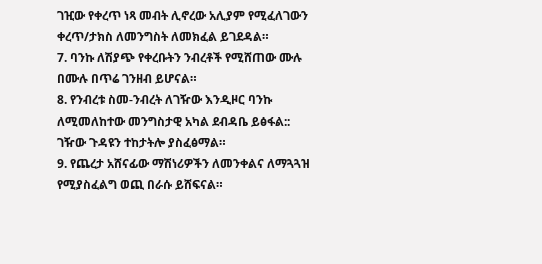ገዢው የቀረጥ ነጻ መብት ሊኖረው አሊያም የሚፈለገውን ቀረጥ/ታክስ ለመንግስት ለመክፈል ይገደዳል።
7. ባንኩ ለሽያጭ የቀረቡትን ንብረቶች የሚሸጠው ሙሉ በሙሉ በጥሬ ገንዘብ ይሆናል።
8. የንብረቱ ስመ-ንብረት ለገዥው እንዲዞር ባንኩ ለሚመለከተው መንግስታዊ አካል ደብዳቤ ይፅፋል:: ገዥው ጉዳዩን ተከታትሎ ያስፈፅማል።
9. የጨረታ አሸናፊው ማሽነሪዎችን ለመንቀልና ለማጓጓዝ የሚያስፈልግ ወጪ በራሱ ይሸፍናል።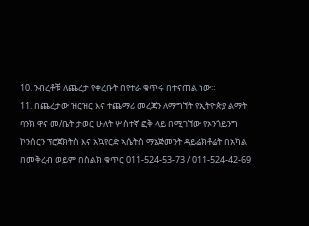10. ንብረቶቹ ለጨረታ የቀረቡት በየተራ ቁጥሩ በተናጠል ነው።
11. በጨረታው ዝርዝር እና ተጨማሪ መረጃን ለማግኘት የኢትዮጵያ ልማት ባንክ ዋና መ/ቤት ታወር ሁለት ሦስተኛ ፎቅ ላይ በሚገኘው የኦንጎይንግ ኮንሰርን ፕሮጀክትስ እና አኳየርድ ኣሴትስ ማኔጅመንት ዳይሬክቶሬት በአካል በመቅረብ ወይም በስልክ ቁጥር 011-524-53-73 / 011-524-42-69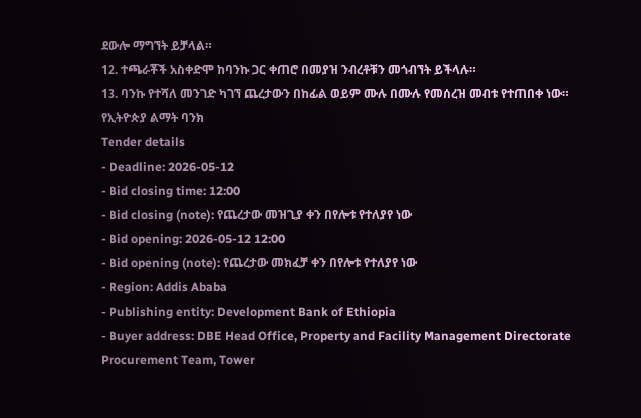ደውሎ ማግኘት ይቻላል።
12. ተጫራቾች አስቀድሞ ከባንኩ ጋር ቀጠሮ በመያዝ ንብረቶቹን መጎብኘት ይችላሉ።
13. ባንኩ የተሻለ መንገድ ካገኘ ጨረታውን በከፊል ወይም ሙሉ በሙሉ የመሰረዝ መብቱ የተጠበቀ ነው።
የኢትዮጵያ ልማት ባንክ
Tender details
- Deadline: 2026-05-12
- Bid closing time: 12:00
- Bid closing (note): የጨረታው መዝጊያ ቀን በየሎቱ የተለያየ ነው
- Bid opening: 2026-05-12 12:00
- Bid opening (note): የጨረታው መክፈቻ ቀን በየሎቱ የተለያየ ነው
- Region: Addis Ababa
- Publishing entity: Development Bank of Ethiopia
- Buyer address: DBE Head Office, Property and Facility Management Directorate Procurement Team, Tower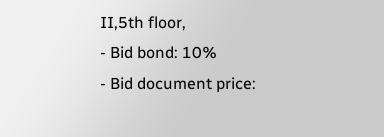II,5th floor,
- Bid bond: 10%
- Bid document price: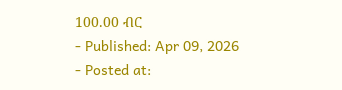100.00 ብር
- Published: Apr 09, 2026
- Posted at: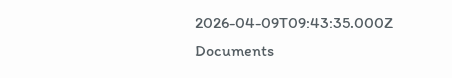2026-04-09T09:43:35.000Z
Documents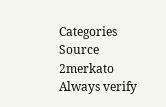Categories
Source
2merkato
Always verify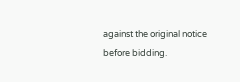against the original notice before bidding.